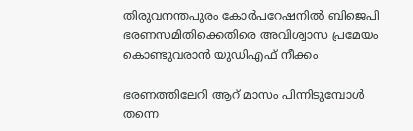തിരുവനന്തപുരം കോര്‍പറേഷനില്‍ ബിജെപി ഭരണസമിതിക്കെതിരെ അവിശ്വാസ പ്രമേയം കൊണ്ടുവരാന്‍ യുഡിഎഫ് നീക്കം

ഭരണത്തിലേറി ആറ് മാസം പിന്നിടുമ്പോള്‍ തന്നെ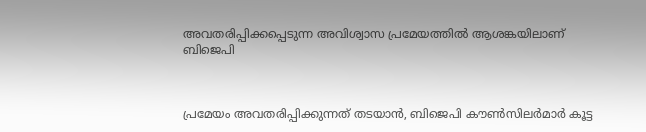അവതരിപ്പിക്കപ്പെടുന്ന അവിശ്വാസ പ്രമേയത്തില്‍ ആശങ്കയിലാണ് ബിജെപി



പ്രമേയം അവതരിപ്പിക്കുന്നത് തടയാന്‍, ബിജെപി കൗണ്‍സിലര്‍മാര്‍ കൂട്ട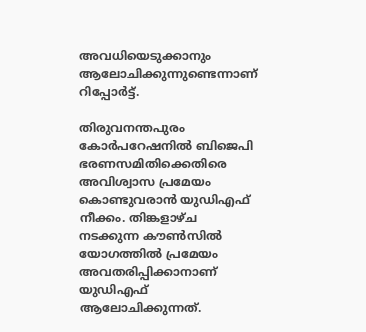അവധിയെടുക്കാനും ആലോചിക്കുന്നുണ്ടെന്നാണ് റിപ്പോര്‍ട്ട്.

തിരുവനന്തപുരം കോര്‍പറേഷനില്‍ ബിജെപി ഭരണസമിതിക്കെതിരെ അവിശ്വാസ പ്രമേയം കൊണ്ടുവരാന്‍ യുഡിഎഫ് നീക്കം. തിങ്കളാഴ്ച നടക്കുന്ന കൗണ്‍സില്‍ യോഗത്തില്‍ പ്രമേയം അവതരിപ്പിക്കാനാണ് യുഡിഎഫ് ആലോചിക്കുന്നത്.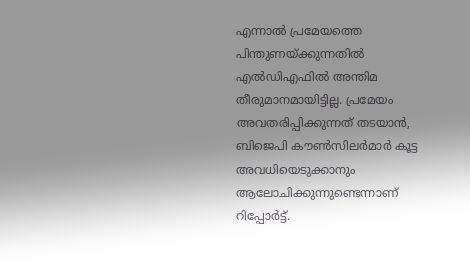എന്നാല്‍ പ്രമേയത്തെ പിന്തുണയ്ക്കുന്നതില്‍ എല്‍ഡിഎഫില്‍ അന്തിമ തീരുമാനമായിട്ടില്ല. പ്രമേയം അവതരിപ്പിക്കുന്നത് തടയാന്‍, ബിജെപി കൗണ്‍സിലര്‍മാര്‍ കൂട്ട അവധിയെടുക്കാനും ആലോചിക്കുന്നുണ്ടെന്നാണ് റിപ്പോര്‍ട്ട്.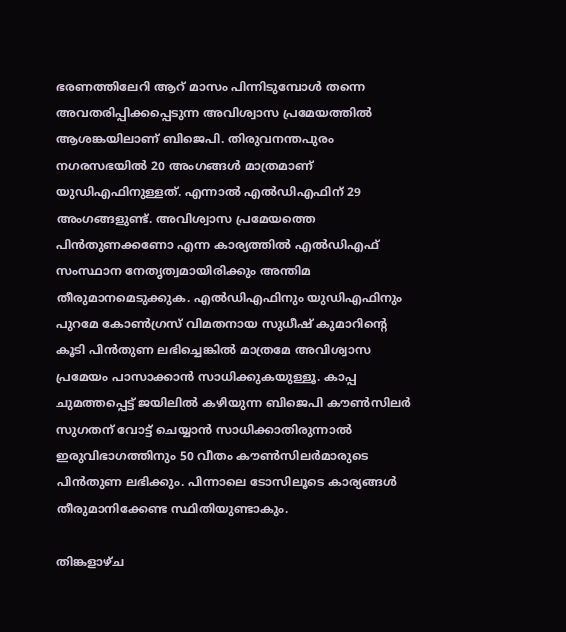ഭരണത്തിലേറി ആറ് മാസം പിന്നിടുമ്പോള്‍ തന്നെ അവതരിപ്പിക്കപ്പെടുന്ന അവിശ്വാസ പ്രമേയത്തില്‍ ആശങ്കയിലാണ് ബിജെപി. തിരുവനന്തപുരം നഗരസഭയില്‍ 20 അംഗങ്ങള്‍ മാത്രമാണ് യുഡിഎഫിനുള്ളത്. എന്നാല്‍ എല്‍ഡിഎഫിന് 29 അംഗങ്ങളുണ്ട്. അവിശ്വാസ പ്രമേയത്തെ പിന്‍തുണക്കണോ എന്ന കാര്യത്തില്‍ എല്‍ഡിഎഫ് സംസ്ഥാന നേതൃത്വമായിരിക്കും അന്തിമ തീരുമാനമെടുക്കുക. എല്‍ഡിഎഫിനും യുഡിഎഫിനും പുറമേ കോണ്‍ഗ്രസ് വിമതനായ സുധീഷ് കുമാറിന്റെ കൂടി പിന്‍തുണ ലഭിച്ചെങ്കില്‍ മാത്രമേ അവിശ്വാസ പ്രമേയം പാസാക്കാന്‍ സാധിക്കുകയുള്ളൂ. കാപ്പ ചുമത്തപ്പെട്ട് ജയിലില്‍ കഴിയുന്ന ബിജെപി കൗണ്‍സിലര്‍ സുഗതന് വോട്ട് ചെയ്യാന്‍ സാധിക്കാതിരുന്നാല്‍ ഇരുവിഭാഗത്തിനും 50 വീതം കൗണ്‍സിലര്‍മാരുടെ പിന്‍തുണ ലഭിക്കും. പിന്നാലെ ടോസിലൂടെ കാര്യങ്ങള്‍ തീരുമാനിക്കേണ്ട സ്ഥിതിയുണ്ടാകും.

തിങ്കളാഴ്ച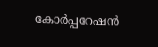കോര്‍പ്പറേഷന്‍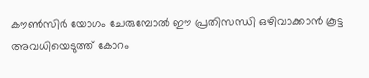കൗണ്‍സിര്‍ യോഗം ചേരുമ്പോല്‍ ഈ പ്രതിസന്ധി ഒഴിവാക്കാന്‍ കൂട്ട അവധിയെടുത്ത് കോറം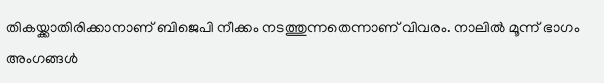തികയ്ക്കാതിരിക്കാനാണ് ബിജെപി നീക്കം നടത്തുന്നതെന്നാണ് വിവരം. നാലില്‍ മൂന്ന് ഭാഗം അംഗങ്ങള്‍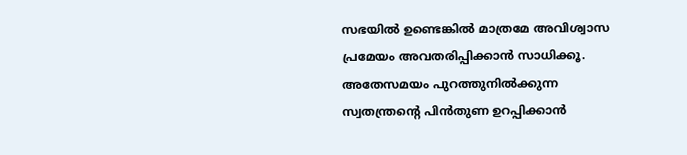സഭയില്‍ ഉണ്ടെങ്കില്‍ മാത്രമേ അവിശ്വാസ പ്രമേയം അവതരിപ്പിക്കാന്‍ സാധിക്കൂ. അതേസമയം പുറത്തുനില്‍ക്കുന്ന സ്വതന്ത്രന്റെ പിന്‍തുണ ഉറപ്പിക്കാന്‍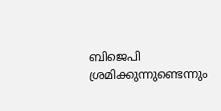ബിജെപി ശ്രമിക്കുന്നുണ്ടെന്നും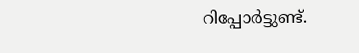റിപ്പോര്‍ട്ടുണ്ട്.